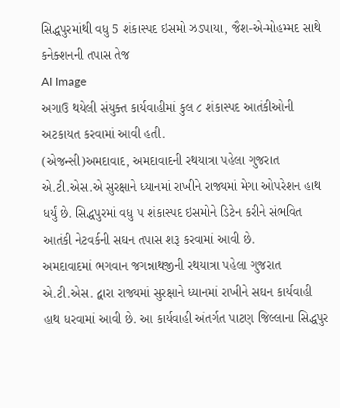સિદ્ધપુરમાંથી વધુ 5 શંકાસ્પદ ઇસમો ઝડપાયા, જૈશ-એ-મોહમ્મદ સાથે કનેક્શનની તપાસ તેજ
AI Image
અગાઉ થયેલી સંયુક્ત કાર્યવાહીમાં કુલ ૮ શંકાસ્પદ આતંકીઓની અટકાયત કરવામાં આવી હતી.
(એજન્સી)અમદાવાદ, અમદાવાદની રથયાત્રા પહેલા ગુજરાત એ.ટી.એસ.એ સુરક્ષાને ધ્યાનમાં રાખીને રાજ્યમાં મેગા ઓપરેશન હાથ ધર્યું છે. સિદ્ધપુરમાં વધુ ૫ શંકાસ્પદ ઇસમોને ડિટેન કરીને સંભવિત આતંકી નેટવર્કની સઘન તપાસ શરૂ કરવામાં આવી છે.
અમદાવાદમાં ભગવાન જગન્નાથજીની રથયાત્રા પહેલા ગુજરાત એ.ટી.એસ. દ્વારા રાજ્યમાં સુરક્ષાને ધ્યાનમાં રાખીને સઘન કાર્યવાહી હાથ ધરવામાં આવી છે. આ કાર્યવાહી અંતર્ગત પાટણ જિલ્લાના સિદ્ધપુર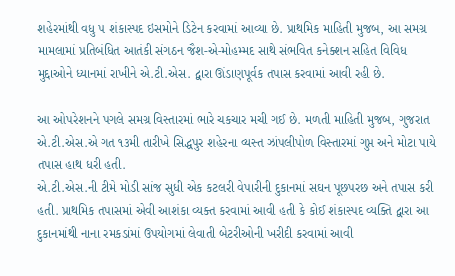શહેરમાંથી વધુ ૫ શંકાસ્પદ ઇસમોને ડિટેન કરવામાં આવ્યા છે. પ્રાથમિક માહિતી મુજબ, આ સમગ્ર મામલામાં પ્રતિબંધિત આતંકી સંગઠન જૈશ-એ-મોહમ્મદ સાથે સંભવિત કનેક્શન સહિત વિવિધ મુદ્દાઓને ધ્યાનમાં રાખીને એ.ટી.એસ. દ્વારા ઊંડાણપૂર્વક તપાસ કરવામાં આવી રહી છે.

આ ઓપરેશનને પગલે સમગ્ર વિસ્તારમાં ભારે ચકચાર મચી ગઈ છે. મળતી માહિતી મુજબ, ગુજરાત એ.ટી.એસ.એ ગત ૧૩મી તારીખે સિદ્ધપુર શહેરના વ્યસ્ત ઝાંપલીપોળ વિસ્તારમાં ગુપ્ત અને મોટા પાયે તપાસ હાથ ધરી હતી.
એ.ટી.એસ.ની ટીમે મોડી સાંજ સુધી એક કટલરી વેપારીની દુકાનમાં સઘન પૂછપરછ અને તપાસ કરી હતી. પ્રાથમિક તપાસમાં એવી આશંકા વ્યક્ત કરવામાં આવી હતી કે કોઈ શંકાસ્પદ વ્યક્તિ દ્વારા આ દુકાનમાંથી નાના રમકડાંમાં ઉપયોગમાં લેવાતી બેટરીઓની ખરીદી કરવામાં આવી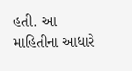હતી. આ માહિતીના આધારે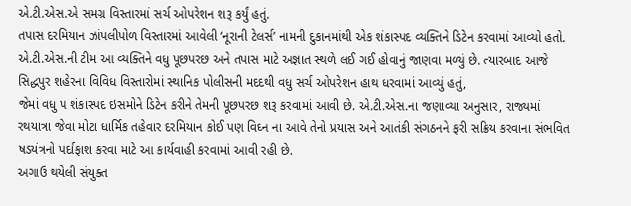એ.ટી.એસ.એ સમગ્ર વિસ્તારમાં સર્ચ ઓપરેશન શરૂ કર્યું હતું.
તપાસ દરમિયાન ઝાંપલીપોળ વિસ્તારમાં આવેલી ‘નૂરાની ટેલર્સ’ નામની દુકાનમાંથી એક શંકાસ્પદ વ્યક્તિને ડિટેન કરવામાં આવ્યો હતો. એ.ટી.એસ.ની ટીમ આ વ્યક્તિને વધુ પૂછપરછ અને તપાસ માટે અજ્ઞાત સ્થળે લઈ ગઈ હોવાનું જાણવા મળ્યું છે. ત્યારબાદ આજે સિદ્ધપુર શહેરના વિવિધ વિસ્તારોમાં સ્થાનિક પોલીસની મદદથી વધુ સર્ચ ઓપરેશન હાથ ધરવામાં આવ્યું હતું,
જેમાં વધુ ૫ શંકાસ્પદ ઇસમોને ડિટેન કરીને તેમની પૂછપરછ શરૂ કરવામાં આવી છે. એ.ટી.એસ.ના જણાવ્યા અનુસાર, રાજ્યમાં રથયાત્રા જેવા મોટા ધાર્મિક તહેવાર દરમિયાન કોઈ પણ વિઘ્ન ના આવે તેનો પ્રયાસ અને આતંકી સંગઠનને ફરી સક્રિય કરવાના સંભવિત ષડયંત્રનો પર્દાફાશ કરવા માટે આ કાર્યવાહી કરવામાં આવી રહી છે.
અગાઉ થયેલી સંયુક્ત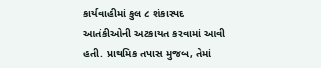કાર્યવાહીમાં કુલ ૮ શંકાસ્પદ આતંકીઓની અટકાયત કરવામાં આવી હતી. પ્રાથમિક તપાસ મુજબ, તેમાં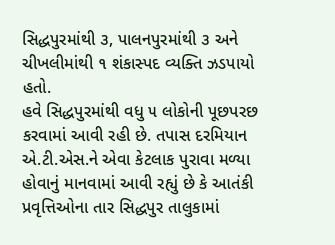સિદ્ધપુરમાંથી ૩, પાલનપુરમાંથી ૩ અને ચીખલીમાંથી ૧ શંકાસ્પદ વ્યક્તિ ઝડપાયો હતો.
હવે સિદ્ધપુરમાંથી વધુ ૫ લોકોની પૂછપરછ કરવામાં આવી રહી છે. તપાસ દરમિયાન એ.ટી.એસ.ને એવા કેટલાક પુરાવા મળ્યા હોવાનું માનવામાં આવી રહ્યું છે કે આતંકી પ્રવૃત્તિઓના તાર સિદ્ધપુર તાલુકામાં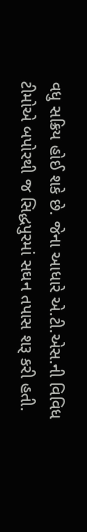વધુ સક્રિય હોઈ શકે છે. જેના આધારે એ.ટી.એસ.ની વિવિધ ટીમોએ બપોરથી જ સિદ્ધપુરમાં સઘન તપાસ શરૂ કરી હતી.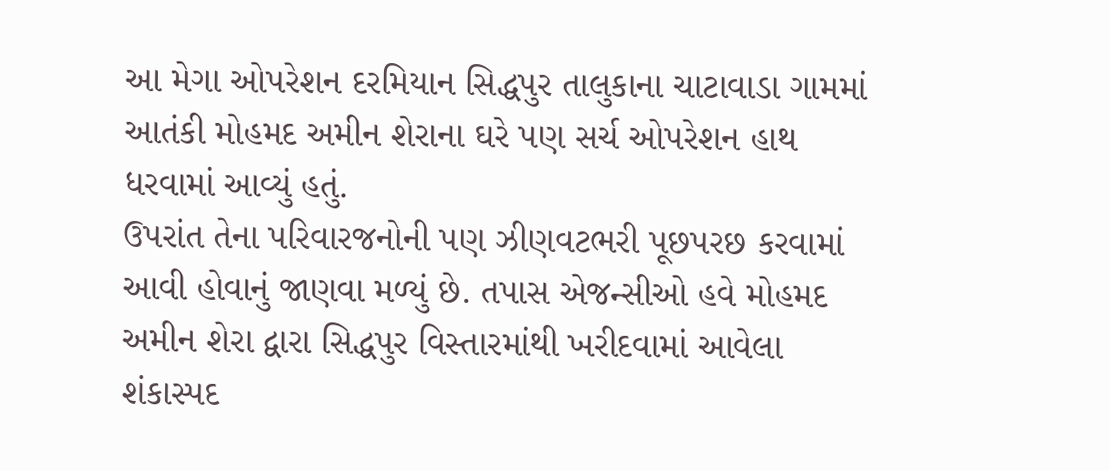આ મેગા ઓપરેશન દરમિયાન સિદ્ધપુર તાલુકાના ચાટાવાડા ગામમાં આતંકી મોહમદ અમીન શેરાના ઘરે પણ સર્ચ ઓપરેશન હાથ ધરવામાં આવ્યું હતું.
ઉપરાંત તેના પરિવારજનોની પણ ઝીણવટભરી પૂછપરછ કરવામાં આવી હોવાનું જાણવા મળ્યું છે. તપાસ એજન્સીઓ હવે મોહમદ અમીન શેરા દ્વારા સિદ્ધપુર વિસ્તારમાંથી ખરીદવામાં આવેલા શંકાસ્પદ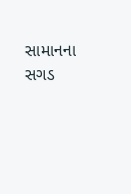સામાનના સગડ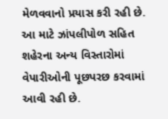મેળવવાનો પ્રયાસ કરી રહી છે. આ માટે ઝાંપલીપોળ સહિત શહેરના અન્ય વિસ્તારોમાં વેપારીઓની પૂછપરછ કરવામાં આવી રહી છે.